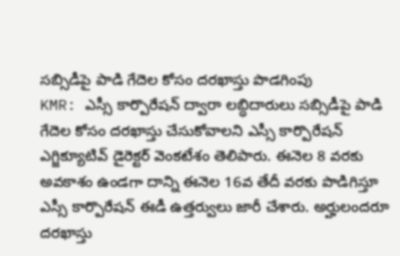సబ్సిడీపై పాడి గేదెల కోసం దరఖాస్తు పొడగింపు
KMR: ఎస్సీ కార్పొరేషన్ ద్వారా లబ్ధిదారులు సబ్సిడీపై పాడి గేదెల కోసం దరఖాస్తు చేసుకోవాలని ఎస్సీ కార్పొరేషన్ ఎగ్జిక్యూటివ్ డైరెక్టర్ వెంకటేశం తెలిపారు. ఈనెల 8 వరకు అవకాశం ఉండగా దాన్ని ఈనెల 16వ తేదీ వరకు పొడిగిస్తూ ఎస్సీ కార్పొరేషన్ ఈడీ ఉత్తర్వులు జారీ చేశారు. అర్హులందరూ దరఖాస్తు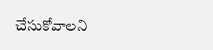చేసుకోవాలని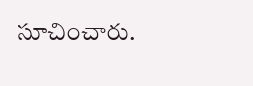సూచించారు.